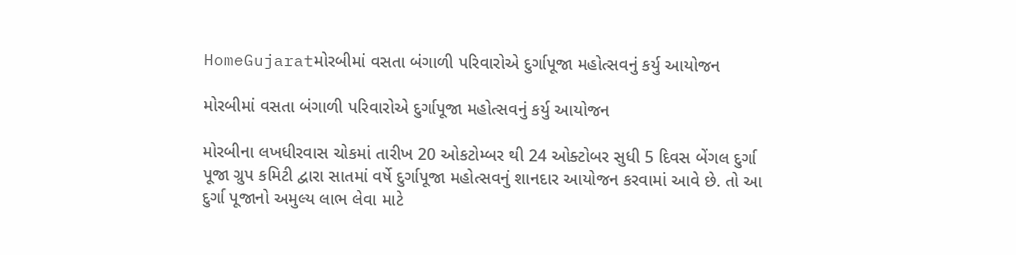HomeGujaratમોરબીમાં વસતા બંગાળી પરિવારોએ દુર્ગાપૂજા મહોત્સવનું કર્યુ આયોજન

મોરબીમાં વસતા બંગાળી પરિવારોએ દુર્ગાપૂજા મહોત્સવનું કર્યુ આયોજન

મોરબીના લખધીરવાસ ચોકમાં તારીખ 20 ઓકટોમ્બર થી 24 ઓક્ટોબર સુધી 5 દિવસ બેંગલ દુર્ગા પૂજા ગ્રુપ કમિટી દ્વારા સાતમાં વર્ષે દુર્ગાપૂજા મહોત્સવનું શાનદાર આયોજન કરવામાં આવે છે. તો આ દુર્ગા પૂજાનો અમુલ્ય લાભ લેવા માટે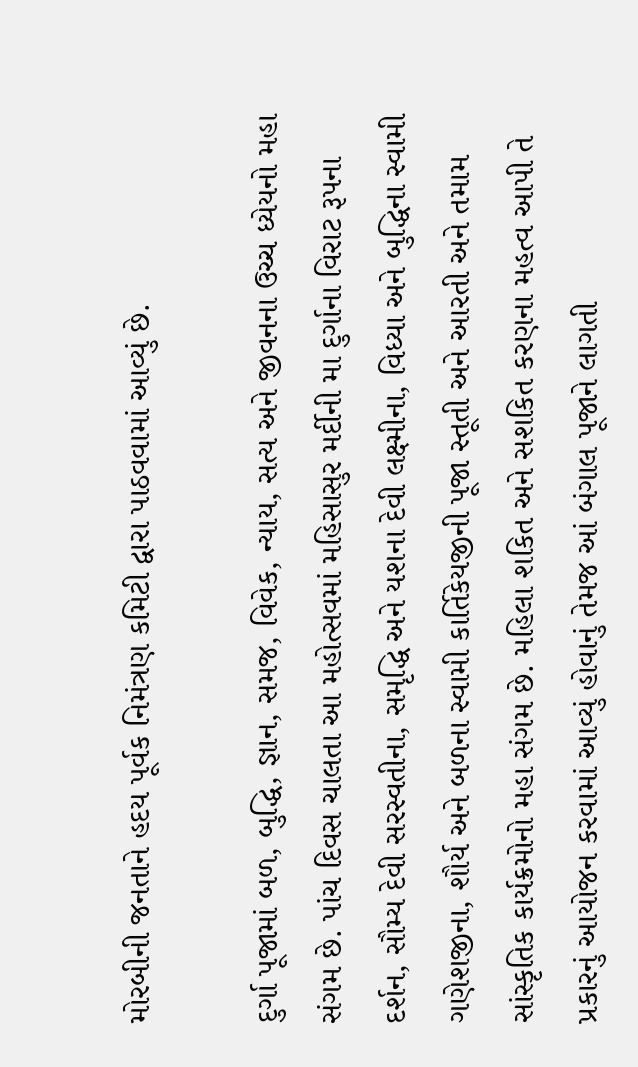મોરબીની જનતાને હદય પૂર્વક નિમંત્રણ કમિટી દ્વારા પાઠવવામાં આવ્યું છે.

દુર્ગા પૂજામાં બળ, બુદ્ધિ, જ્ઞાન, સમજ, વિવેક, ન્યાય, સત્ય અને જીવનના ઉચ્ચ ધ્યેયનો મહા સંગમ છે. પાંચ દિવસ ચાલતા આ મહોત્સવમાં મહિસાસુર મર્દીની મા દુર્ગાના વિરાટ રૂપના દર્શન, સૌમ્ય દેવી સરસ્વતીના, સમૃદ્ધિ અને યશના દેવી લક્ષ્મીના, વિધ્યા અને બુદ્ધિના સ્વામી ગણેશજીના, શૌર્ય અને બળના સ્વામી કાર્તિકેયજીની પૂજા સ્તૂતી અને આરતી અને તમામ સાંસ્કૃતિક કાર્યક્રમોનો મહા સંગમ છે. મહિલા શકિત અને સશકિત કરણના મહત્વ આપી તે પ્રકારનું આયોજન કરવામાં આવ્યું હોવાનું તેમજ આં બંગાલ પૂજાને લાગતી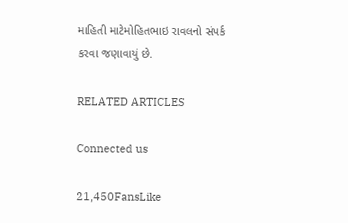માહિતી માટેમોહિતભાઇ રાવલનો સંપર્ક કરવા જણાવાયું છે.

RELATED ARTICLES

Connected us

21,450FansLike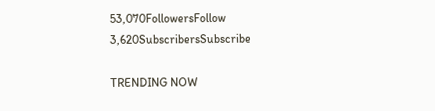53,070FollowersFollow
3,620SubscribersSubscribe

TRENDING NOW